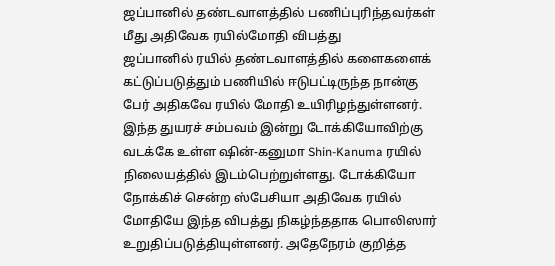ஜப்பானில் தண்டவாளத்தில் பணிப்புரிந்தவர்கள் மீது அதிவேக ரயில்மோதி விபத்து
ஜப்பானில் ரயில் தண்டவாளத்தில் களைகளைக் கட்டுப்படுத்தும் பணியில் ஈடுபட்டிருந்த நான்கு பேர் அதிகவே ரயில் மோதி உயிரிழந்துள்ளனர். இந்த துயரச் சம்பவம் இன்று டோக்கியோவிற்கு வடக்கே உள்ள ஷின்-கனுமா Shin-Kanuma ரயில் நிலையத்தில் இடம்பெற்றுள்ளது. டோக்கியோ நோக்கிச் சென்ற ஸ்பேசியா அதிவேக ரயில் மோதியே இந்த விபத்து நிகழ்ந்ததாக பொலிஸார் உறுதிப்படுத்தியுள்ளனர். அதேநேரம் குறித்த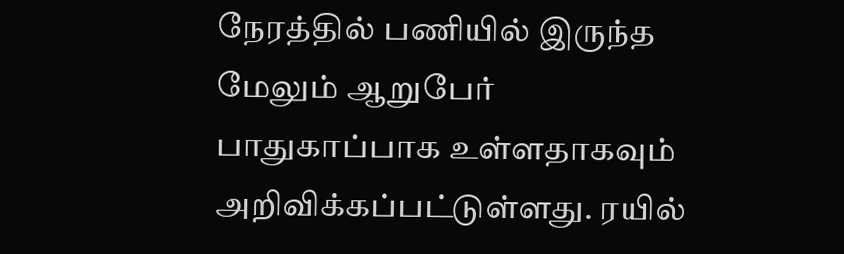நேரத்தில் பணியில் இருந்த மேலும் ஆறுபேர் பாதுகாப்பாக உள்ளதாகவும் அறிவிக்கப்பட்டுள்ளது. ரயில்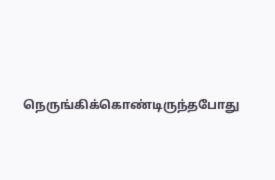நெருங்கிக்கொண்டிருந்தபோது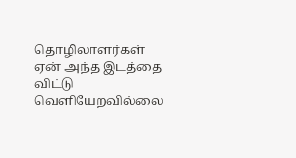தொழிலாளர்கள் ஏன் அந்த இடத்தை விட்டு வெளியேறவில்லை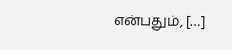என்பதும், […]